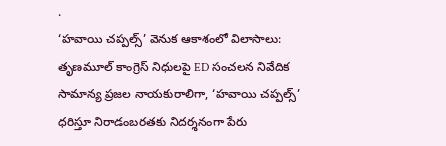.
‘హవాయి చప్పల్స్’ వెనుక ఆకాశంలో విలాసాలు: తృణమూల్ కాంగ్రెస్ నిధులపై ED సంచలన నివేదిక
సామాన్య ప్రజల నాయకురాలిగా, ‘హవాయి చప్పల్స్’ ధరిస్తూ నిరాడంబరతకు నిదర్శనంగా పేరు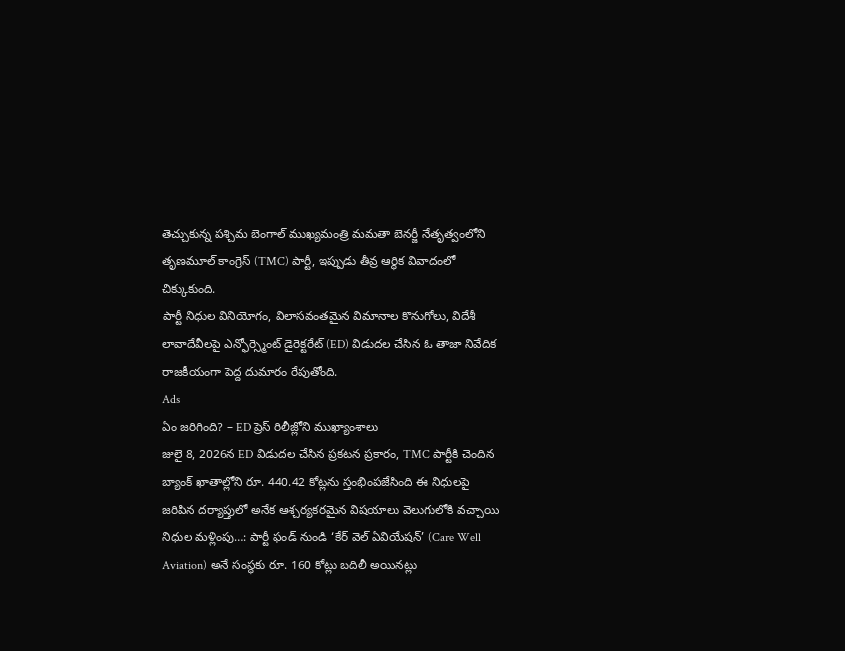తెచ్చుకున్న పశ్చిమ బెంగాల్ ముఖ్యమంత్రి మమతా బెనర్జీ నేతృత్వంలోని తృణమూల్ కాంగ్రెస్ (TMC) పార్టీ, ఇప్పుడు తీవ్ర ఆర్థిక వివాదంలో చిక్కుకుంది.
పార్టీ నిధుల వినియోగం, విలాసవంతమైన విమానాల కొనుగోలు, విదేశీ లావాదేవీలపై ఎన్ఫోర్స్మెంట్ డైరెక్టరేట్ (ED) విడుదల చేసిన ఓ తాజా నివేదిక రాజకీయంగా పెద్ద దుమారం రేపుతోంది.
Ads
ఏం జరిగింది? – ED ప్రెస్ రిలీజ్లోని ముఖ్యాంశాలు
జులై 8, 2026న ED విడుదల చేసిన ప్రకటన ప్రకారం, TMC పార్టీకి చెందిన బ్యాంక్ ఖాతాల్లోని రూ. 440.42 కోట్లను స్తంభింపజేసింది ఈ నిధులపై జరిపిన దర్యాప్తులో అనేక ఆశ్చర్యకరమైన విషయాలు వెలుగులోకి వచ్చాయి
నిధుల మళ్లింపు…: పార్టీ ఫండ్ నుండి ‘కేర్ వెల్ ఏవియేషన్’ (Care Well Aviation) అనే సంస్థకు రూ. 160 కోట్లు బదిలీ అయినట్లు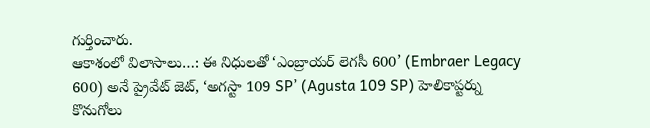గుర్తించారు.
ఆకాశంలో విలాసాలు…: ఈ నిధులతో ‘ఎంబ్రాయర్ లెగసీ 600’ (Embraer Legacy 600) అనే ప్రైవేట్ జెట్, ‘అగస్టా 109 SP’ (Agusta 109 SP) హెలికాప్టర్ను కొనుగోలు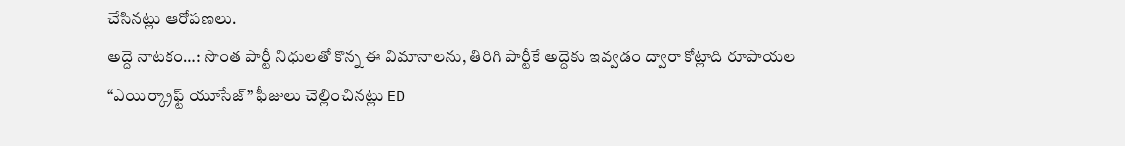చేసినట్లు ఆరోపణలు.
అద్దె నాటకం…: సొంత పార్టీ నిధులతో కొన్న ఈ విమానాలను, తిరిగి పార్టీకే అద్దెకు ఇవ్వడం ద్వారా కోట్లాది రూపాయల “ఎయిర్క్రాఫ్ట్ యూసేజ్” ఫీజులు చెల్లించినట్లు ED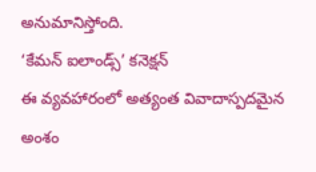అనుమానిస్తోంది.
‘కేమన్ ఐలాండ్స్’ కనెక్షన్
ఈ వ్యవహారంలో అత్యంత వివాదాస్పదమైన అంశం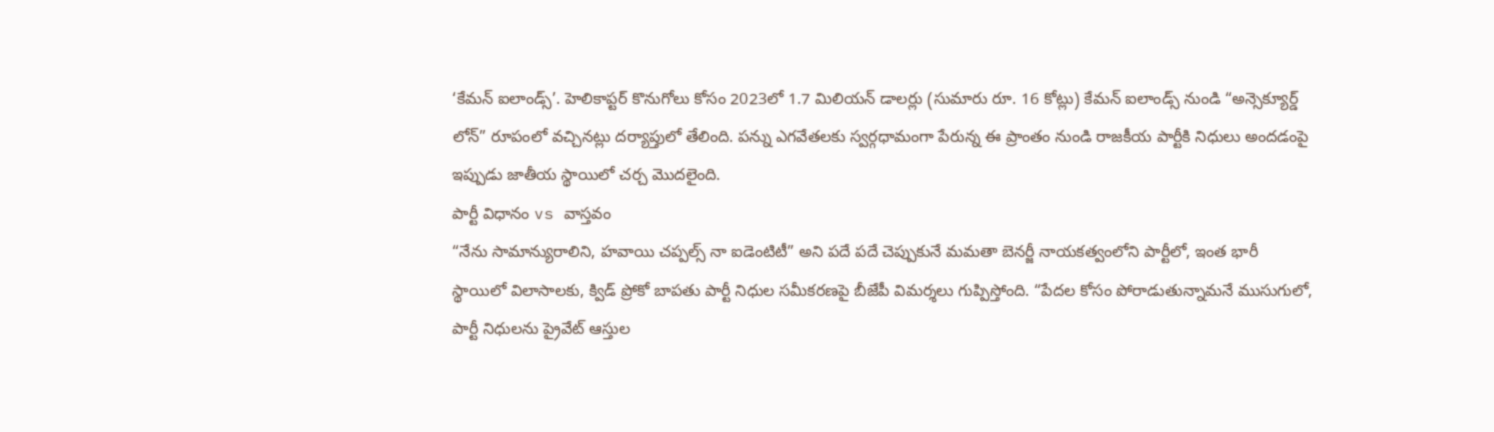‘కేమన్ ఐలాండ్స్’. హెలికాప్టర్ కొనుగోలు కోసం 2023లో 1.7 మిలియన్ డాలర్లు (సుమారు రూ. 16 కోట్లు) కేమన్ ఐలాండ్స్ నుండి “అన్సెక్యూర్డ్ లోన్” రూపంలో వచ్చినట్లు దర్యాప్తులో తేలింది. పన్ను ఎగవేతలకు స్వర్గధామంగా పేరున్న ఈ ప్రాంతం నుండి రాజకీయ పార్టీకి నిధులు అందడంపై ఇప్పుడు జాతీయ స్థాయిలో చర్చ మొదలైంది.
పార్టీ విధానం vs వాస్తవం
“నేను సామాన్యురాలిని, హవాయి చప్పల్స్ నా ఐడెంటిటీ” అని పదే పదే చెప్పుకునే మమతా బెనర్జీ నాయకత్వంలోని పార్టీలో, ఇంత భారీ స్థాయిలో విలాసాలకు, క్విడ్ ప్రోకో బాపతు పార్టీ నిధుల సమీకరణపై బీజేపీ విమర్శలు గుప్పిస్తోంది. “పేదల కోసం పోరాడుతున్నామనే ముసుగులో, పార్టీ నిధులను ప్రైవేట్ ఆస్తుల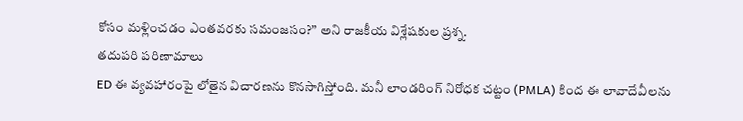కోసం మళ్లించడం ఎంతవరకు సమంజసం?” అని రాజకీయ విశ్లేషకుల ప్రశ్న.
తదుపరి పరిణామాలు
ED ఈ వ్యవహారంపై లోతైన విచారణను కొనసాగిస్తోంది. మనీ లాండరింగ్ నిరోధక చట్టం (PMLA) కింద ఈ లావాదేవీలను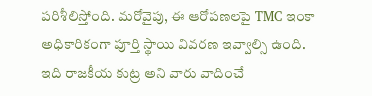పరిశీలిస్తోంది. మరోవైపు, ఈ ఆరోపణలపై TMC ఇంకా అధికారికంగా పూర్తి స్థాయి వివరణ ఇవ్వాల్సి ఉంది. ఇది రాజకీయ కుట్ర అని వారు వాదించే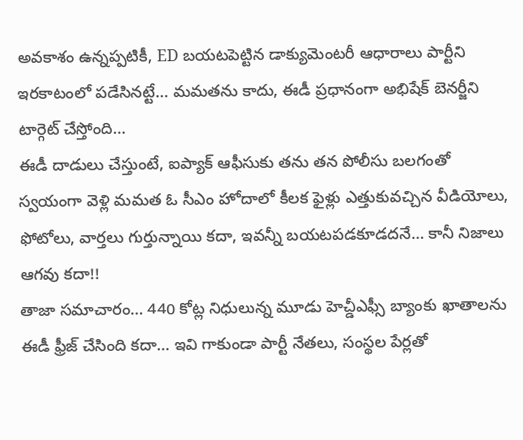అవకాశం ఉన్నప్పటికీ, ED బయటపెట్టిన డాక్యుమెంటరీ ఆధారాలు పార్టీని ఇరకాటంలో పడేసినట్టే… మమతను కాదు, ఈడీ ప్రధానంగా అభిషేక్ బెనర్జీని టార్గెట్ చేస్తోంది…
ఈడీ దాడులు చేస్తుంటే, ఐప్యాక్ ఆఫీసుకు తను తన పోలీసు బలగంతో స్వయంగా వెళ్లి మమత ఓ సీఎం హోదాలో కీలక ఫైళ్లు ఎత్తుకువచ్చిన వీడియోలు, ఫోటోలు, వార్తలు గుర్తున్నాయి కదా, ఇవన్నీ బయటపడకూడదనే… కానీ నిజాలు ఆగవు కదా!!
తాజా సమాచారం… 440 కోట్ల నిధులున్న మూడు హెచ్డీఎఫ్సీ బ్యాంకు ఖాతాలను ఈడీ ఫ్రీజ్ చేసింది కదా… ఇవి గాకుండా పార్టీ నేతలు, సంస్థల పేర్లతో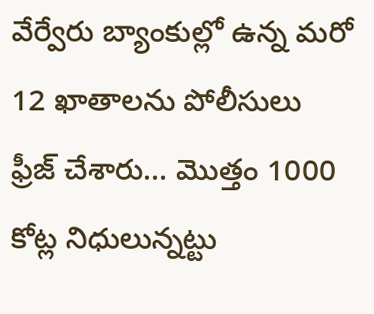వేర్వేరు బ్యాంకుల్లో ఉన్న మరో 12 ఖాతాలను పోలీసులు ఫ్రీజ్ చేశారు… మొత్తం 1000 కోట్ల నిధులున్నట్టు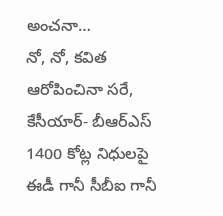అంచనా…
నో, నో, కవిత ఆరోపించినా సరే, కేసీయార్- బీఆర్ఎస్ 1400 కోట్ల నిధులపై ఈడీ గానీ సీబీఐ గానీ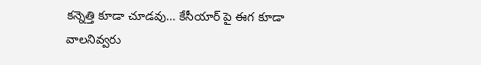కన్నెత్తి కూడా చూడవు… కేసీయార్ పై ఈగ కూడా వాలనివ్వరు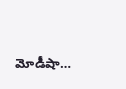మోడీషా…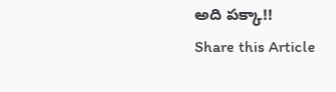అది పక్కా!!
Share this Article